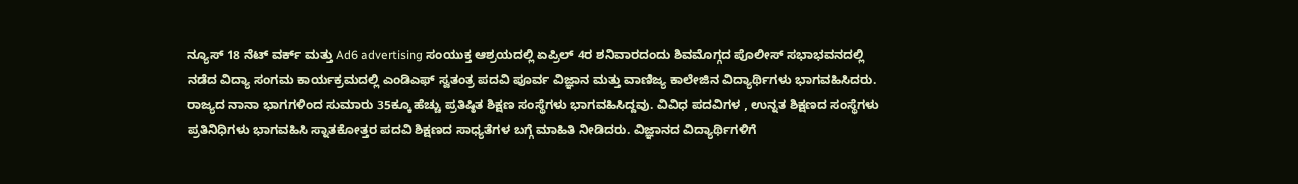ನ್ಯೂಸ್ 18 ನೆಟ್ ವರ್ಕ್ ಮತ್ತು Ad6 advertising ಸಂಯುಕ್ತ ಆಶ್ರಯದಲ್ಲಿ ಏಪ್ರಿಲ್ 4ರ ಶನಿವಾರದಂದು ಶಿವಮೊಗ್ಗದ ಪೊಲೀಸ್ ಸಭಾಭವನದಲ್ಲಿ ನಡೆದ ವಿದ್ಯಾ ಸಂಗಮ ಕಾರ್ಯಕ್ರಮದಲ್ಲಿ ಎಂಡಿಎಫ್ ಸ್ವತಂತ್ರ ಪದವಿ ಪೂರ್ವ ವಿಜ್ಞಾನ ಮತ್ತು ವಾಣಿಜ್ಯ ಕಾಲೇಜಿನ ವಿದ್ಯಾರ್ಥಿಗಳು ಭಾಗವಹಿಸಿದರು. ರಾಜ್ಯದ ನಾನಾ ಭಾಗಗಳಿಂದ ಸುಮಾರು 35ಕ್ಕೂ ಹೆಚ್ಚು ಪ್ರತಿಷ್ಠಿತ ಶಿಕ್ಷಣ ಸಂಸ್ಥೆಗಳು ಭಾಗವಹಿಸಿದ್ದವು. ವಿವಿಧ ಪದವಿಗಳ , ಉನ್ನತ ಶಿಕ್ಷಣದ ಸಂಸ್ಥೆಗಳು ಪ್ರತಿನಿಧಿಗಳು ಭಾಗವಹಿಸಿ ಸ್ನಾತಕೋತ್ತರ ಪದವಿ ಶಿಕ್ಷಣದ ಸಾಧ್ಯತೆಗಳ ಬಗ್ಗೆ ಮಾಹಿತಿ ನೀಡಿದರು. ವಿಜ್ಞಾನದ ವಿದ್ಯಾರ್ಥಿಗಳಿಗೆ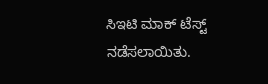ಸಿಇಟಿ ಮಾಕ್ ಟೆಸ್ಟ್ ನಡೆಸಲಾಯಿತು.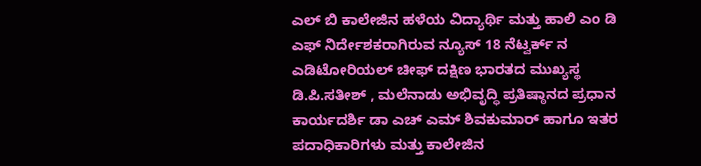ಎಲ್ ಬಿ ಕಾಲೇಜಿನ ಹಳೆಯ ವಿದ್ಯಾರ್ಥಿ ಮತ್ತು ಹಾಲಿ ಎಂ ಡಿ ಎಫ್ ನಿರ್ದೇಶಕರಾಗಿರುವ ನ್ಯೂಸ್ 18 ನೆಟ್ವರ್ಕ್ ನ ಎಡಿಟೋರಿಯಲ್ ಚೀಫ್ ದಕ್ಷಿಣ ಭಾರತದ ಮುಖ್ಯಸ್ಥ ಡಿ.ಪಿ.ಸತೀಶ್ , ಮಲೆನಾಡು ಅಭಿವೃದ್ಧಿ ಪ್ರತಿಷ್ಠಾನದ ಪ್ರಧಾನ ಕಾರ್ಯದರ್ಶಿ ಡಾ ಎಚ್ ಎಮ್ ಶಿವಕುಮಾರ್ ಹಾಗೂ ಇತರ ಪದಾಧಿಕಾರಿಗಳು ಮತ್ತು ಕಾಲೇಜಿನ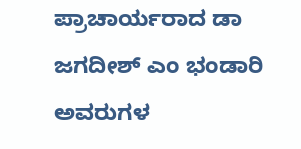ಪ್ರಾಚಾರ್ಯರಾದ ಡಾ ಜಗದೀಶ್ ಎಂ ಭಂಡಾರಿ ಅವರುಗಳ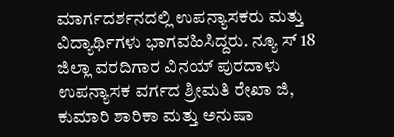ಮಾರ್ಗದರ್ಶನದಲ್ಲಿ ಉಪನ್ಯಾಸಕರು ಮತ್ತು ವಿದ್ಯಾರ್ಥಿಗಳು ಭಾಗವಹಿಸಿದ್ದರು. ನ್ಯೂ ಸ್ 18 ಜಿಲ್ಲಾ ವರದಿಗಾರ ವಿನಯ್ ಪುರದಾಳು ಉಪನ್ಯಾಸಕ ವರ್ಗದ ಶ್ರೀಮತಿ ರೇಖಾ ಜಿ, ಕುಮಾರಿ ಶಾರಿಕಾ ಮತ್ತು ಅನುಷಾ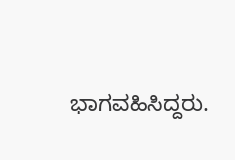ಭಾಗವಹಿಸಿದ್ದರು.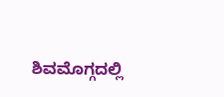ಶಿವಮೊಗ್ಗದಲ್ಲಿ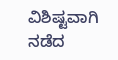ವಿಶಿಷ್ಟವಾಗಿ ನಡೆದ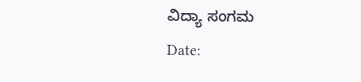ವಿದ್ಯಾ ಸಂಗಮ
Date: